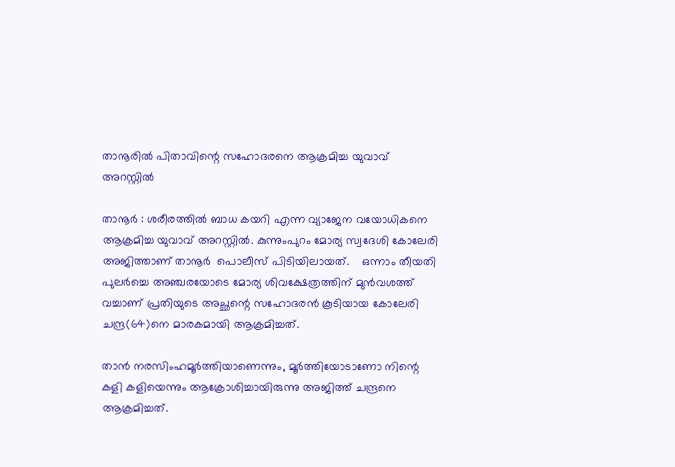താനൂരില്‍ പിതാവിന്റെ സഹോദരനെ ആക്രമിച്ച യുവാവ് അറസ്റ്റില്‍

താനൂർ : ശരീരത്തിൽ ബാധ കയറി എന്ന വ്യാജേന വയോധികനെ ആക്രമിച്ച യുവാവ് അറസ്റ്റിൽ. കുന്നുംപുറം മോര്യ സ്വദേശി കോലേരി അജിത്താണ് താനൂർ  പൊലീസ് പിടിയിലായത്.    ഒന്നാം തീയതി പുലർച്ചെ അഞ്ചരയോടെ മോര്യ ശിവക്ഷേത്രത്തിന് മുൻവശത്ത് വച്ചാണ് പ്രതിയുടെ അച്ഛന്റെ സഹോദരൻ കൂടിയായ കോലേരി ചന്ദ്ര(64)നെ മാരകമായി ആക്രമിച്ചത്.

താൻ നരസിംഹമൂർത്തിയാണെന്നും, മൂർത്തിയോടാണോ നിന്റെ കളി കളിയെന്നും ആക്രോശിച്ചായിരുന്നു അജിത്ത് ചന്ദ്രനെ ആക്രമിച്ചത്.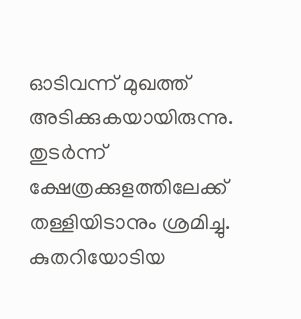ഓടിവന്ന് മുഖത്ത് അടിക്കുകയായിരുന്നു. തുടർന്ന്  ക്ഷേത്രക്കുളത്തിലേക്ക് തള്ളിയിടാനും ശ്രമിച്ചു. കുതറിയോടിയ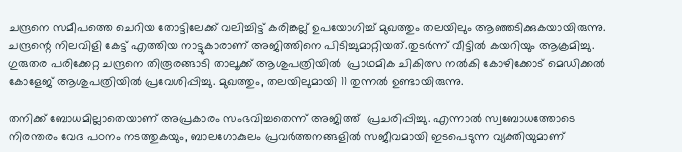ചന്ദ്രനെ സമീപത്തെ ചെറിയ തോട്ടിലേക്ക് വലിച്ചിട്ട് കരിങ്കല്ല് ഉപയോഗിച്ച് മുഖത്തും തലയിലും ആഞ്ഞടിക്കുകയായിരുന്നു. ചന്ദ്രന്റെ നിലവിളി കേട്ട് എത്തിയ നാട്ടുകാരാണ് അജിത്തിനെ പിടിച്ചുമാറ്റിയത്.തുടർന്ന് വീട്ടിൽ കയറിയും ആക്രമിച്ചു.    ഗുരുതര പരിക്കേറ്റ ചന്ദ്രനെ തിരൂരങ്ങാടി താലൂക്ക് ആശുപത്രിയിൽ  പ്രാഥമിക ചികിത്സ നൽകി കോഴിക്കോട് മെഡിക്കൽ കോളേജ് ആശുപത്രിയിൽ പ്രവേശിപ്പിച്ചു. മുഖത്തും, തലയിലുമായി 11 തുന്നൽ ഉണ്ടായിരുന്നു.

തനിക്ക് ബോധമില്ലാതെയാണ് അപ്രകാരം സംഭവിച്ചതെന്ന് അജിത്ത്  പ്രചരിപ്പിച്ചു. എന്നാൽ സ്വബോധത്തോടെ
നിരന്തരം വേദ പഠനം നടത്തുകയും, ബാലഗോകുലം പ്രവർത്തനങ്ങളിൽ സജീവമായി ഇടപെടുന്ന വ്യക്തിയുമാണ്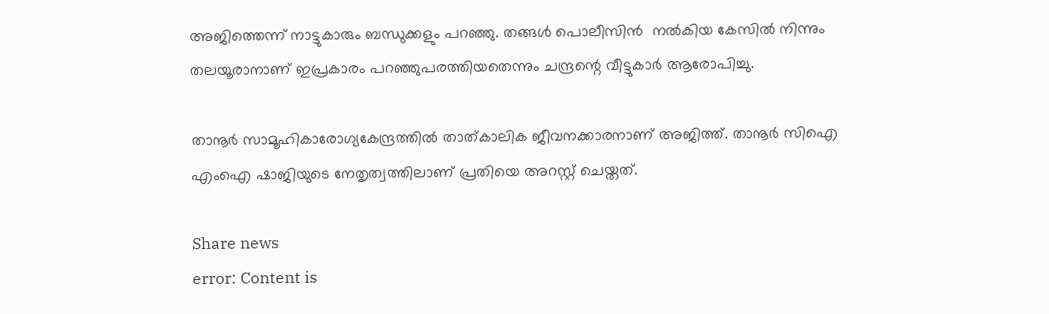അജിത്തെന്ന് നാട്ടുകാരും ബന്ധുക്കളും പറഞ്ഞു. തങ്ങൾ പൊലീസിൻ  നൽകിയ കേസിൽ നിന്നും തലയൂരാനാണ് ഇപ്രകാരം പറഞ്ഞുപരത്തിയതെന്നും ചന്ദ്രന്റെ വീട്ടുകാർ ആരോപിച്ചു.

താനൂർ സാമൂഹികാരോഗ്യകേന്ദ്രത്തിൽ താത്കാലിക ജീവനക്കാരനാണ് അജിത്ത്. താനൂർ സിഐ എംഐ ഷാജിയുടെ നേതൃത്വത്തിലാണ് പ്രതിയെ അറസ്റ്റ് ചെയ്തത്.

Share news
error: Content is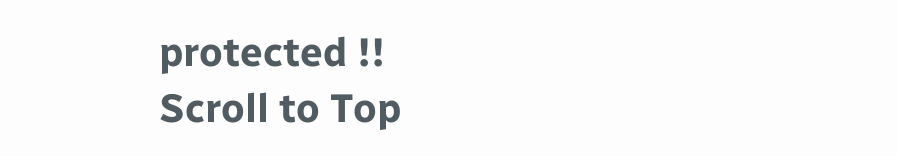protected !!
Scroll to Top